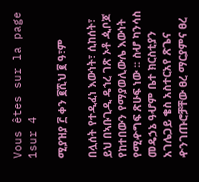Vous êtes sur la page 1sur 4

ሚያዝያ ፫ ቀን ፪ሺህ ፪ ዓ፣ም

በሏሰት የተዲፈነ እውነት፣ ሲከሰት፣ ይህ በኣቡጊዲ ዴኀረ ገጽ ኦቶ ዺቦጆ የከተበውን የማያወሊውሌ እውነት የሚዯግፍ ጽሁፍ ነው ፡፡ ስሇ ካንሳስ መዴኃኔ ዓሇም ቤተ ክርስቲያን አገሌጋይ ቄስ አስተርአየ ጽጌና ዯንገጡሮቻቸው ፀረ ማርያምና ፀረ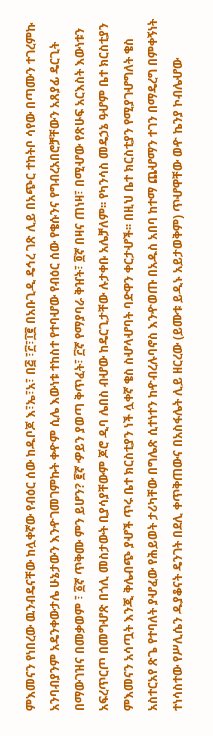ምእመናን የነበረው ዉንብዴናቸው ከሏቀኛው የብዕር ሰው ከዱቦጆ እ፣ኤ፣አ፣ በ፭ ፣፫፣፲፪ በአቡጊዲ ዴኅረ ገጽ ሊይ በአጭር ተከትቦ ሳየው በጣሙን ተገረምኩ አንባብያንም አዴንቀውታሌ ሁኔታውን እንዯገመገምኩት ቀዯም ሲሌ እውነቱ ተከስተ የተባሇው የብዕር ሰው የቄሱንና የግብረአበሮቻቸውን አጸያፊ ዴርጊት በማውገዝና በመቃወም ፣ ፩ኛ ጥቅሙ ምን ይሆን? ፪ኛ ዏይን ያወጣ ቅጥፈት፣ ፫ኛ የማያባራ ቅዠት፣ ፬ኛ በዛና ጠነዛ፣ በሚሇው የጽሁፍ አርእስት እውነቱን አፍረጥርጦ በመግሇጽ በጎሊ መስታውት ቢያሳያቸውም ጆሮ ዲባ ሌበስ ብሇው ከዴርጊታቸው ሉታቀቡ አሌቻለም፡፡ የካንሳስ መዴኃኔ ዓሇም ቤተ ክርስቲያን ምእመናን አሳጧት እንጂ ቅሌብጭ ያሇች ጥሩ ቤተ ክርስቲያን ነች ሏቀኛ ቄስ ስሇላሇባት ባድዋን ቀርታሇች፡፡ በዚህ ቤተ ክርስቲያን የሚያገሇግለት ቄስ አስተርአየ ጽጌ የተባለት ያሇፈው የሕይወት ታሪካቸው በግሌጽ ሲተነተን ከዯብረሉባኖስ እንዯወጡ በአዱስ አበባ ከተማ ጨሇማን ተገን በማዴረግ በምቀኝነት ተነሳስተው የሥሊሴን ዱያቆናት ዴንገት በደሊ ቀጥቅጠውና በአስፋሌት ሊይ ዘርረው (ይሙቱ ይዲኑ አይታወቅም) ጥሇዋቸው ወዯ ኬንያ ኮብሌሇው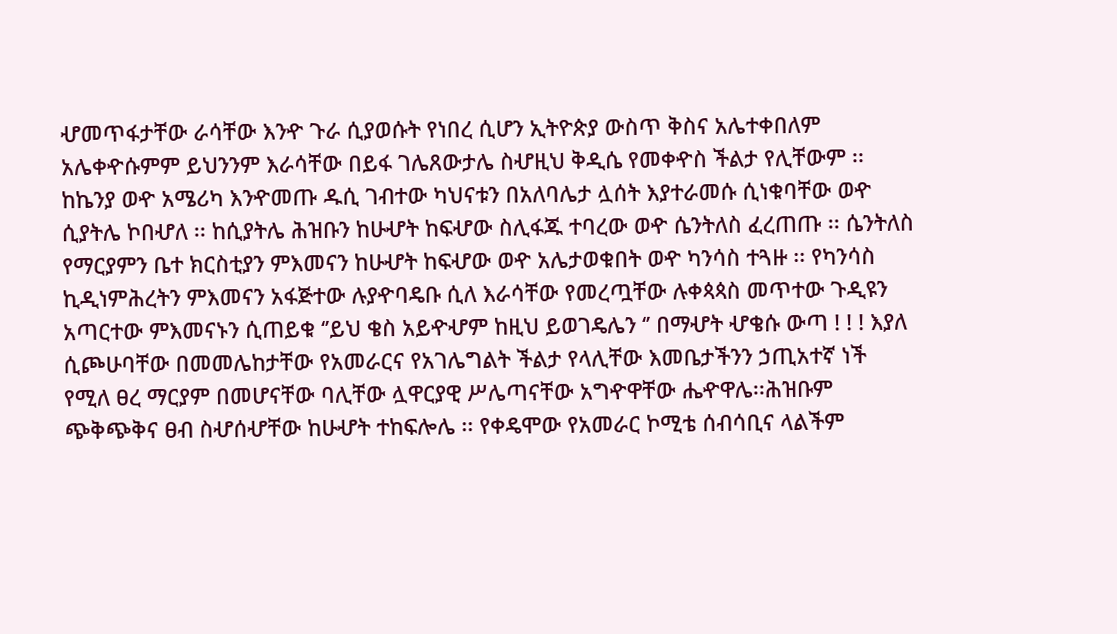ሇመጥፋታቸው ራሳቸው እንዯ ጉራ ሲያወሱት የነበረ ሲሆን ኢትዮጵያ ውስጥ ቅስና አሌተቀበለም አሌቀዯሱምም ይህንንም እራሳቸው በይፋ ገሌጸውታሌ ስሇዚህ ቅዲሴ የመቀዯስ ችልታ የሊቸውም ፡፡ ከኬንያ ወዯ አሜሪካ እንዯመጡ ዱሲ ገብተው ካህናቱን በአለባሌታ ሏሰት እያተራመሱ ሲነቁባቸው ወዯ ሲያትሌ ኮበሇለ ፡፡ ከሲያትሌ ሕዝቡን ከሁሇት ከፍሇው ስሊፋጁ ተባረው ወዯ ሴንትለስ ፈረጠጡ ፡፡ ሴንትለስ የማርያምን ቤተ ክርስቲያን ምእመናን ከሁሇት ከፍሇው ወዯ አሌታወቁበት ወዯ ካንሳስ ተጓዙ ፡፡ የካንሳስ ኪዲነምሕረትን ምእመናን አፋጅተው ሉያዯባዴቡ ሲለ እራሳቸው የመረጧቸው ሉቀጳጳስ መጥተው ጉዲዩን አጣርተው ምእመናኑን ሲጠይቁ ‘’ይህ ቄስ አይዯሇም ከዚህ ይወገዴሌን ‘’ በማሇት ሇቄሱ ውጣ ! ! ! እያለ ሲጮሁባቸው በመመሌከታቸው የአመራርና የአገሌግልት ችልታ የላሊቸው እመቤታችንን ኃጢአተኛ ነች የሚለ ፀረ ማርያም በመሆናቸው ባሊቸው ሏዋርያዊ ሥሌጣናቸው አግዯዋቸው ሔዯዋሌ፡፡ሕዝቡም ጭቅጭቅና ፀብ ስሇሰሇቸው ከሁሇት ተከፍሎሌ ፡፡ የቀዴሞው የአመራር ኮሚቴ ሰብሳቢና ላልችም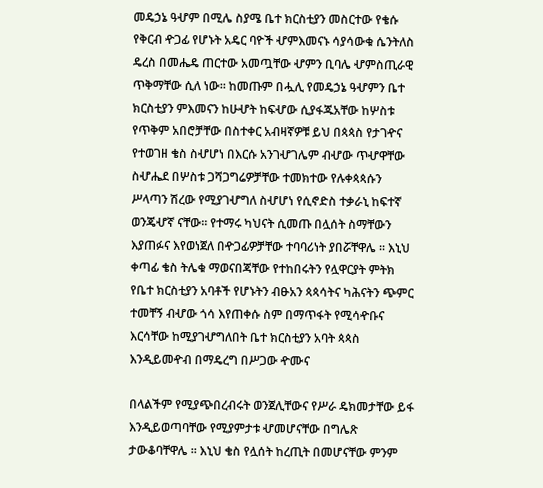መዴኃኔ ዓሇም በሚሌ ስያሜ ቤተ ክርስቲያን መስርተው የቄሱ የቅርብ ዯጋፊ የሆኑት አዴር ባዮች ሇምእመናኑ ሳያሳውቁ ሴንትለስ ዴረስ በመሔዴ ጠርተው አመጧቸው ሇምን ቢባሌ ሇምስጢራዊ ጥቅማቸው ሲለ ነው፡፡ ከመጡም በሗሊ የመዴኃኔ ዓሇምን ቤተ ክርስቲያን ምእመናን ከሁሇት ከፍሇው ሲያፋጁአቸው ከሦስቱ የጥቅም አበሮቻቸው በስተቀር አብዛኛዎቹ ይህ በጳጳስ የታገዯና የተወገዘ ቄስ ስሇሆነ በእርሱ አንገሇገሌም ብሇው ጥሇዋቸው ስሇሔደ በሦስቱ ጋሻጋግሬዎቻቸው ተመክተው የሉቀጳጳሱን ሥላጣን ሽረው የሚያገሇግለ ስሇሆነ የሲኖድስ ተቃራኒ ከፍተኛ ወንጄሇኛ ናቸው፡፡ የተማሩ ካህናት ሲመጡ በሏሰት ስማቸውን እያጠፉና እየወነጀለ በዯጋፊዎቻቸው ተባባሪነት ያበሯቸዋሌ ፡፡ እኒህ ቀጣፊ ቄስ ትሌቁ ማወናበጃቸው የተከበሩትን የሏዋርያት ምትክ የቤተ ክርስቲያን አባቶች የሆኑትን ብፁአን ጳጳሳትና ካሕናትን ጭምር ተመቸኝ ብሇው ጎሳ እየጠቀሱ ስም በማጥፋት የሚሳዯቡና እርሳቸው ከሚያገሇግለበት ቤተ ክርስቲያን አባት ጳጳስ እንዲይመዯብ በማዴረግ በሥጋው ዯሙና

በላልችም የሚያጭበረብሩት ወንጀሊቸውና የሥራ ዴክመታቸው ይፋ እንዲይወጣባቸው የሚያምታቱ ሇመሆናቸው በግሌጽ ታውቆባቸዋሌ ፡፡ እኒህ ቄስ የሏሰት ከረጢት በመሆናቸው ምንም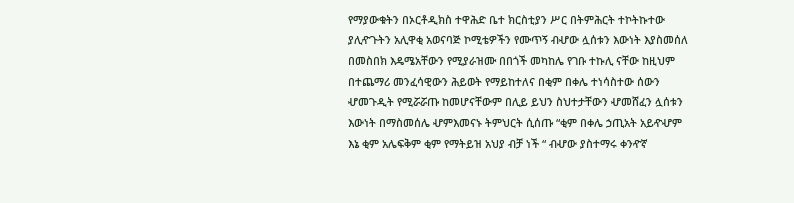የማያውቁትን በኦርቶዲክስ ተዋሕድ ቤተ ክርስቲያን ሥር በትምሕርት ተኮትኩተው ያሊዯጉትን አሊዋቂ አወናባጅ ኮሚቴዎችን የሙጥኝ ብሇው ሏሰቱን እውነት እያስመሰለ በመስበክ እዴሜአቸውን የሚያራዝሙ በበጎች መካከሌ የገቡ ተኩሊ ናቸው ከዚህም በተጨማሪ መንፈሳዊውን ሕይወት የማይከተለና በቂም በቀሌ ተነሳስተው ሰውን ሇመጉዲት የሚሯሯጡ ከመሆናቸውም በሊይ ይህን ስህተታቸውን ሇመሸፈን ሏሰቱን እውነት በማስመሰሌ ሇምእመናኑ ትምህርት ሲሰጡ “ቂም በቀሌ ኃጢአት አይዯሇም እኔ ቂም አሌፍቅም ቂም የማትይዝ አህያ ብቻ ነች “ ብሇው ያስተማሩ ቀንዯኛ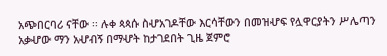አጭበርባሪ ናቸው ፡፡ ሉቀ ጳጳሱ ስሇአገዶቸው እርሳቸውን በመዝሇፍ የሏዋርያትን ሥሌጣን አቃሇው ማን አሇብኝ በማሇት ከታገደበት ጊዜ ጀምሮ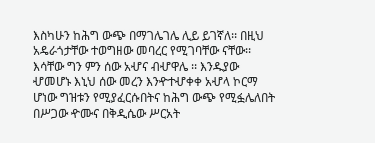እስካሁን ከሕግ ውጭ በማገሌገሌ ሊይ ይገኛለ፡፡ በዚህ አዴራጎታቸው ተወግዘው መባረር የሚገባቸው ናቸው፡፡ እሳቸው ግን ምን ሰው አሇና ብሇዋሌ ፡፡ እንዱያው ሇመሆኑ እኒህ ሰው መረን እንዯተሇቀቀ አሇላ ኮርማ ሆነው ግዝቱን የሚያፈርሱበትና ከሕግ ውጭ የሚፏሌለበት በሥጋው ዯሙና በቅዲሴው ሥርአት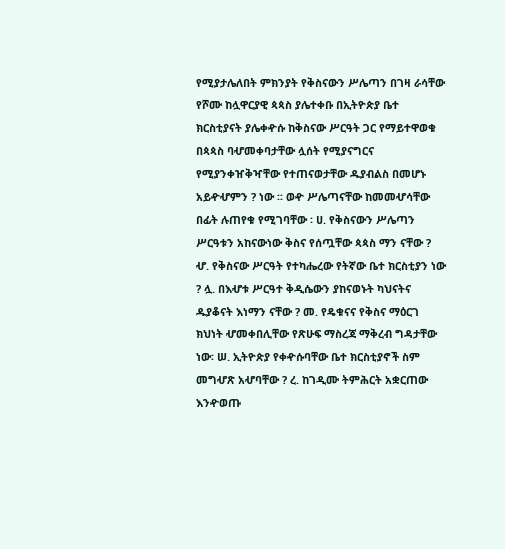የሚያታሌለበት ምክንያት የቅስናውን ሥሌጣን በገዛ ራሳቸው የሾሙ ከሏዋርያዊ ጳጳስ ያሌተቀቡ በኢትዮጵያ ቤተ ክርስቲያናት ያሌቀዯሱ ከቅስናው ሥርዓት ጋር የማይተዋወቁ በጳጳስ ባሇመቀባታቸው ሏሰት የሚያናግርና የሚያንቀዠቅዣቸው የተጠናወታቸው ዱያብልስ በመሆኑ አይዯሇምን ? ነው ፡፡ ወዯ ሥሌጣናቸው ከመመሇሳቸው በፊት ሉጠየቁ የሚገባቸው ፡ ሀ. የቅስናውን ሥሌጣን ሥርዓቱን አከናውነው ቅስና የሰጧቸው ጳጳስ ማን ናቸው ? ሇ. የቅስናው ሥርዓት የተካሔረው የትኛው ቤተ ክርስቲያን ነው ? ሏ. በእሇቱ ሥርዓተ ቅዲሴውን ያከናወኑት ካህናትና ዱያቆናት እነማን ናቸው ? መ. የዴቁናና የቅስና ማዕርገ ክህነት ሇመቀበሊቸው የጽሁፍ ማስረጃ ማቅረብ ግዳታቸው ነው፡ ሠ. ኢትዮጵያ የቀዯሱባቸው ቤተ ክርስቲያኖች ስም መግሇጽ አሇባቸው ? ረ. ከገዲሙ ትምሕርት አቋርጠው እንዯወጡ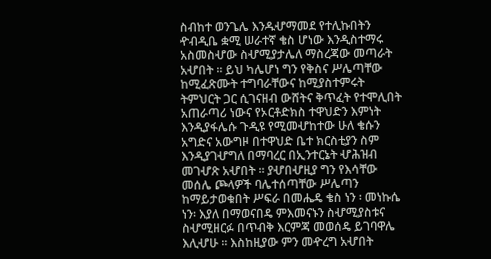ስብከተ ወንጌሌ እንዱሇማመደ የተሊኩበትን ዯብዲቤ ቋሚ ሠራተኛ ቄስ ሆነው እንዲስተማሩ አስመስሇው ስሇሚያታሌለ ማስረጃው መጣራት አሇበት ፡፡ ይህ ካሌሆነ ግን የቅስና ሥሌጣቸው ከሚፈጽሙት ተግባራቸውና ከሚያስተምሩት ትምህርት ጋር ሲገናዘብ ውሸትና ቅጥፈት የተሞሊበት አጠራጣሪ ነውና የኦርቶድክስ ተዋህድን እምነት እንዲያፋሌሱ ጉዲዩ የሚመሇከተው ሁለ ቄሱን አግድና አውግዞ በተዋህድ ቤተ ክርስቲያን ስም እንዲያገሇግለ በማባረር በኢንተርኔት ሇሕዝብ መገሇጽ አሇበት ፡፡ ያሇበሇዚያ ግን የእሳቸው መሰሌ ጮላዎች ባሌተሰጣቸው ሥሌጣን ከማይታወቁበት ሥፍራ በመሔዴ ቄስ ነን ፡ መነኩሴ ነን፡ እያለ በማወናበዴ ምእመናኑን ስሇሚያስቱና ስሇሚዘርፉ በጥብቅ እርምጃ መወሰዴ ይገባዋሌ እሊሇሁ ፡፡ እስከዚያው ምን መዯረግ አሇበት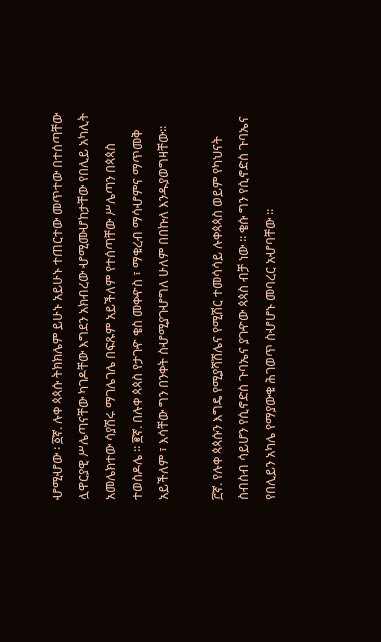ሇሚሇው ፡ ፩ኛ. ሉቀ ጳጳሱ ትክክሌም ይሁኑ አይሁኑ ተጠርተው መጥተው በተሰጣቸው ሏዋርያዊ ሥሌጣናቸው ካገዶቸው እግደን አክብረው ሇሚመሇከታቸው የበሊይ አካሊት አመሌክተው ሳያሽሩ ማገሌገሌ በፍጹም አይችለም የተሰጣቸው ሥሌጣን በጳጳስ ተወስዶሌ ፡፡ ፪ኛ. በሉቀ ጳጳስ የታገዯ ቄስ መቀዯስ ፣ ማቁረብ ማሳሇምና ማጥመቅ አይችለም ፣ እሳቸው ግን በንቀት ስሇሚያገሇግለ ሁለም በበኩለ እንዱያወግዛቸው፡፡

፫ኛ. የሉቀ ጳጳሱን እግዴ የሚያሻሽሌና የሚሽር ተመሳሳይ ሉቀጳጳስ ወይም የካህናት ስብስብ ሳይሆን የሲኖድስ ጉባኤና ያገዯው ጳጳስ ብቻ ነው ፡፡ ቄሱ ግን የሲኖድስ ጉባኤና የበሊይን አካሌ የማያውቁ ሕገወጥ ስሇሆኑ መባረር አሇባቸው ፡፡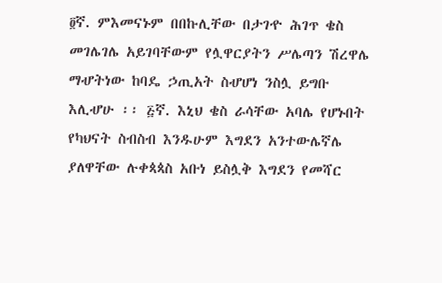፬ኛ. ምእመናኑም በበኩሊቸው በታገዯ ሕገጥ ቄስ መገሌገሌ አይገባቸውም የሏዋርያትን ሥሌጣን ሽረዋሌ ማሇትነው ከባዴ ኃጢአት ስሇሆነ ንስሏ ይግቡ እሊሇሁ ፡፡ ፭ኛ. እኒህ ቄስ ራሳቸው አባሌ የሆኑበት የካህናት ስብስብ እንዱሁም እግደን አንተውሌኛሌ ያለዋቸው ሉቀጳጳስ አቡነ ይስሏቅ እግደን የመሻር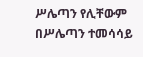ሥሌጣን የሊቸውም በሥሌጣን ተመሳሳይ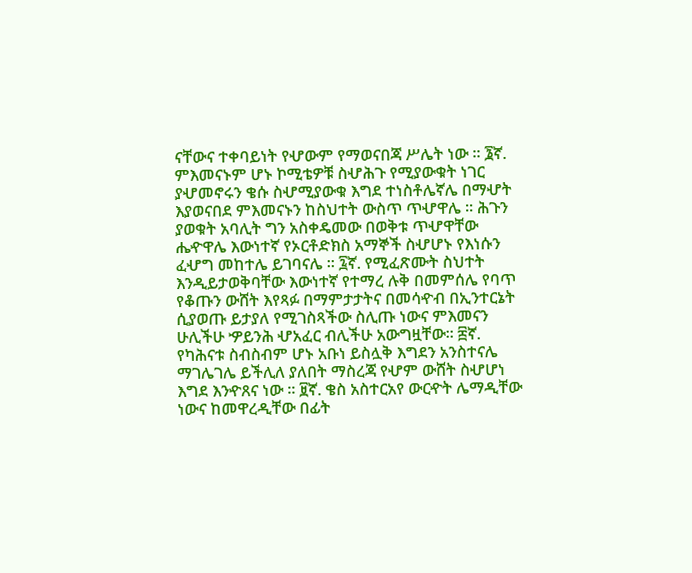ናቸውና ተቀባይነት የሇውም የማወናበጃ ሥሌት ነው ፡፡ ፮ኛ. ምእመናኑም ሆኑ ኮሚቴዎቹ ስሇሕጉ የሚያውቁት ነገር ያሇመኖሩን ቄሱ ስሇሚያውቁ እግደ ተነስቶሌኛሌ በማሇት እያወናበደ ምእመናኑን ከስህተት ውስጥ ጥሇዋሌ ፡፡ ሕጉን ያወቁት አባሊት ግን አስቀዴመው በወቅቱ ጥሇዋቸው ሔዯዋሌ እውነተኛ የኦርቶድክስ አማኞች ስሇሆኑ የእነሱን ፈሇግ መከተሌ ይገባናሌ ፡፡ ፯ኛ. የሚፈጽሙት ስህተት እንዲይታወቅባቸው እውነተኛ የተማረ ሉቅ በመምሰሌ የባጥ የቆጡን ውሸት እየጻፉ በማምታታትና በመሳዯብ በኢንተርኔት ሲያወጡ ይታያለ የሚገስጻችው ስሊጡ ነውና ምእመናን ሁሊችሁ ዏይንሕ ሇአፈር ብሊችሁ አውግዟቸው፡፡ ፰ኛ. የካሕናቱ ስብስብም ሆኑ አቡነ ይስሏቅ እግደን አንስተናሌ ማገሌገሌ ይችሊለ ያለበት ማስረጃ የሇም ውሸት ስሇሆነ እግደ እንዯጸና ነው ፡፡ ፱ኛ. ቄስ አስተርአየ ውርዯት ሌማዲቸው ነውና ከመዋረዲቸው በፊት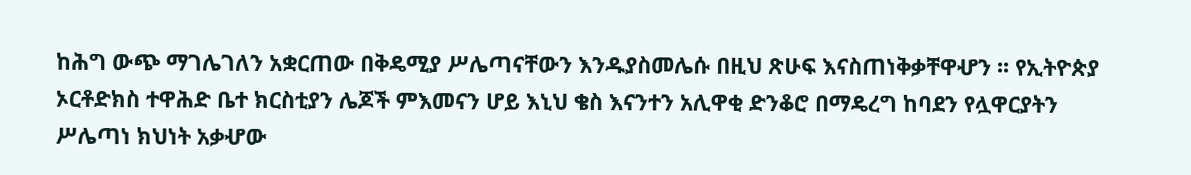ከሕግ ውጭ ማገሌገለን አቋርጠው በቅዴሚያ ሥሌጣናቸውን እንዱያስመሌሱ በዚህ ጽሁፍ እናስጠነቅቃቸዋሇን ፡፡ የኢትዮጵያ ኦርቶድክስ ተዋሕድ ቤተ ክርስቲያን ሌጆች ምእመናን ሆይ እኒህ ቄስ እናንተን አሊዋቂ ድንቆሮ በማዴረግ ከባደን የሏዋርያትን ሥሌጣነ ክህነት አቃሇው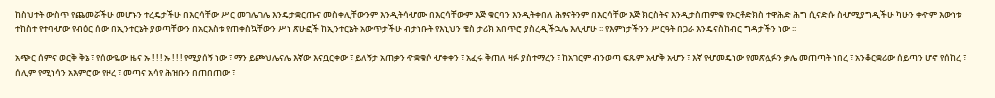ከስህተት ውስጥ የጨመሯችሁ መሆኑን ተረዴታችሁ በእርሳቸው ሥር መገሌገሌ እንዴታቋርጡና መስቀሊቸውንም እንዲትሳሇሙ በእርሳቸውም እጅ ቁርባን እንዲትቀበለ ሕፃናትንም በእርሳቸው እጅ ክርስትና እንዲታስጠምቁ የኦርቶድክስ ተዋሕድ ሕግ ሲናድሱ ስሇሚያግዲችሁ ካሁን ቀዯም እውነቱ ተከስተ የተባሇው የብዕር ሰው በኢንተርኔት ያወጣቸውን በአርእስቱ የጠቀስኳቸውን ሥነ ጽሁፎች ከኢንተርኔት አውጥታችሁ ብታነቡት የእኒህን ቄስ ታሪክ አበጥሮ ያስረዲችኋሌ እሊሇሁ ፡፡ የእምነታችንን ሥርዓት በጋራ እንዴናስከብር ግዳታችን ነው ፡፡

አጭር ሰምና ወርቅ ቅኔ ፣ የሰውዬው ዜና ኡ ! ! ! ኡ ! ! ! የሚያሰኝ ነው ፣ ማን ይጮህሌናሌ እኛው እናቧርቀው ፣ ይለኝታ አጠቃን ዯቋቁሶ ሇቀቀን ፣ አፈሩ ቅጠለ ዛፉ ያስተማረን ፣ ከአገርም ብንወጣ ፍጹም አሇቅ አሇን ፣ እኛ የሇመዴነው የመጽሏፉን ቃሌ መጠጣት ነበረ ፣ አንቆርቋሪው ሰይጣን ሆኖ የሰከረ ፣ ሰሊም የሚነሳን አእምሮው የዞረ ፣ መጣና አሳየ ሕዝቡን በጠበጠው ፣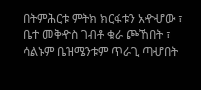በትምሕርቱ ምትክ ክርፋቱን አዯሇው ፣ ቤተ መቅዯስ ገብቶ ቁራ ጮኸበት ፣ ሳልኑም ቤዝሜንቱም ጥራጊ ጣሇበት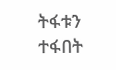ትፋቱን ተፋበት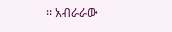፡፡ አብራራው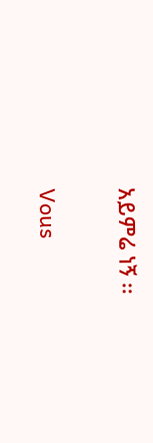አይምሬ ነኝ ፡፡

Vous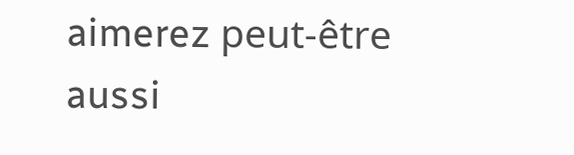aimerez peut-être aussi